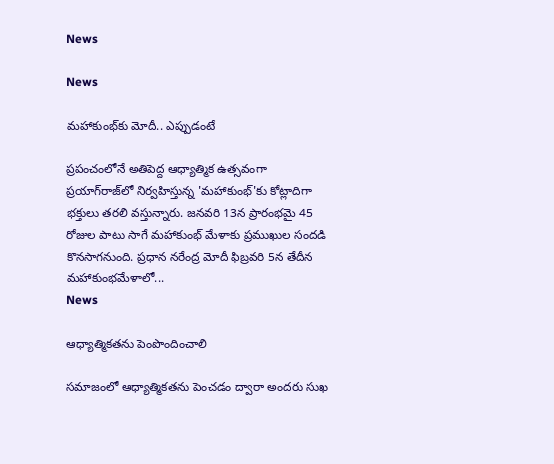News

News

మహాకుంభ్‌కు మోదీ.. ఎప్పుడంటే

ప్రపంచంలోనే అతిపెద్ద ఆధ్యాత్మిక ఉత్సవంగా ప్రయాగ్‌రాజ్‌లో నిర్వహిస్తున్న 'మహాకుంభ్'కు కోట్లాదిగా భక్తులు తరలి వస్తున్నారు. జనవరి 13న ప్రారంభమై 45 రోజుల పాటు సాగే మహాకుంభ్ మేళాకు ప్రముఖుల సందడి కొనసాగనుంది. ప్రధాన నరేంద్ర మోదీ ఫిబ్రవరి 5న తేదీన మహాకుంభమేళాలో...
News

ఆధ్యాత్మికతను పెంపొందించాలి

సమాజంలో ఆధ్యాత్మికతను పెంచడం ద్వారా అందరు సుఖ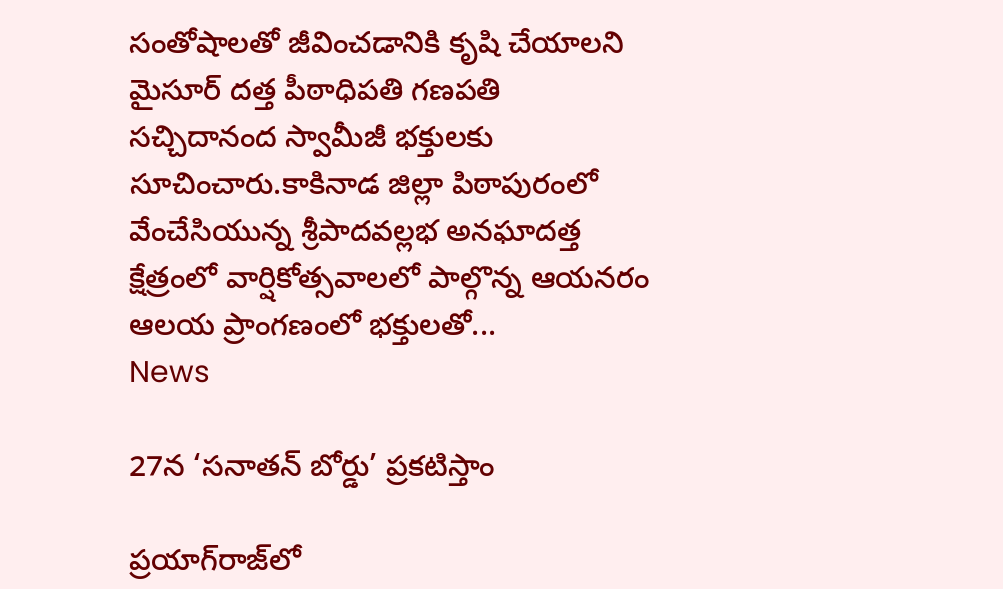సంతోషాలతో జీవించడానికి కృషి చేయాలని మైసూర్‌ దత్త పీఠాధిపతి గణపతి సచ్చిదానంద స్వామీజీ భక్తులకు సూచించారు.కాకినాడ జిల్లా పిఠాపురంలో వేంచేసియున్న శ్రీపాదవల్లభ అనఘాదత్త క్షేత్రంలో వార్షికోత్సవాలలో పాల్గొన్న ఆయనరం ఆలయ ప్రాంగణంలో భక్తులతో...
News

27న ‘సనాతన్‌ బోర్డు’ ప్రకటిస్తాం

ప్రయాగ్‌రాజ్‌లో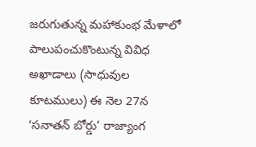జరుగుతున్న మహాకుంభ మేళాలో పాలుపంచుకొంటున్న వివిధ అఖాడాలు (సాధువుల కూటములు) ఈ నెల 27న ‘సనాతన్‌ బోర్డు’ రాజ్యాంగ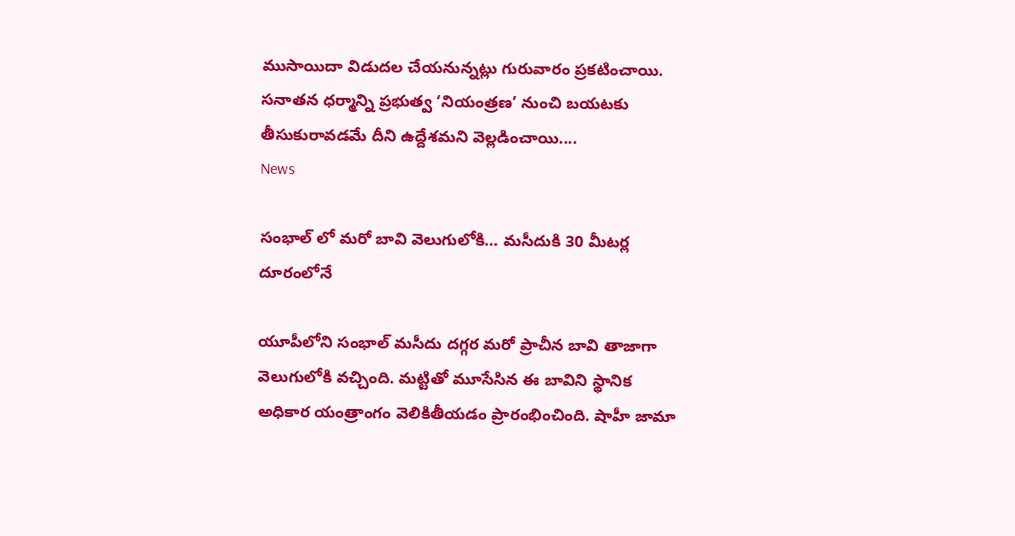ముసాయిదా విడుదల చేయనున్నట్లు గురువారం ప్రకటించాయి. సనాతన ధర్మాన్ని ప్రభుత్వ ‘నియంత్రణ’ నుంచి బయటకు తీసుకురావడమే దీని ఉద్దేశమని వెల్లడించాయి....
News

సంభాల్ లో మరో బావి వెలుగులోకి… మసీదుకి 30 మీటర్ల దూరంలోనే

యూపీలోని సంభాల్ మసీదు దగ్గర మరో ప్రాచీన బావి తాజాగా వెలుగులోకి వచ్చింది. మట్టితో మూసేసిన ఈ బావిని స్థానిక అధికార యంత్రాంగం వెలికితీయడం ప్రారంభించింది. షాహీ జామా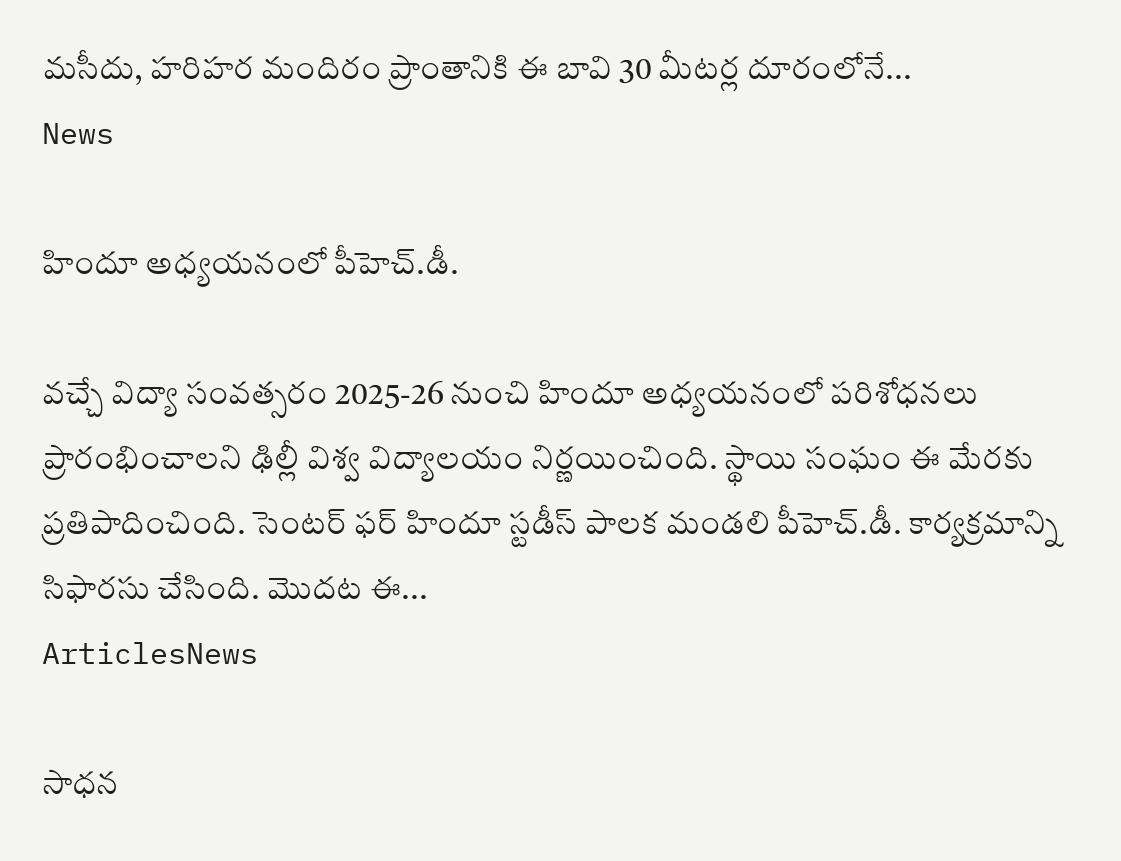మసీదు, హరిహర మందిరం ప్రాంతానికి ఈ బావి 30 మీటర్ల దూరంలోనే...
News

హిందూ అధ్యయనంలో పీహెచ్.డీ.

వచ్చే విద్యా సంవత్సరం 2025-26 నుంచి హిందూ అధ్యయనంలో పరిశోధనలు ప్రారంభించాలని ఢిల్లీ విశ్వ విద్యాలయం నిర్ణయించింది. స్థాయి సంఘం ఈ మేరకు ప్రతిపాదించింది. సెంటర్ ఫర్ హిందూ స్టడీస్ పాలక మండలి పీహెచ్.డీ. కార్యక్రమాన్ని సిఫారసు చేసింది. మొదట ఈ...
ArticlesNews

సాధన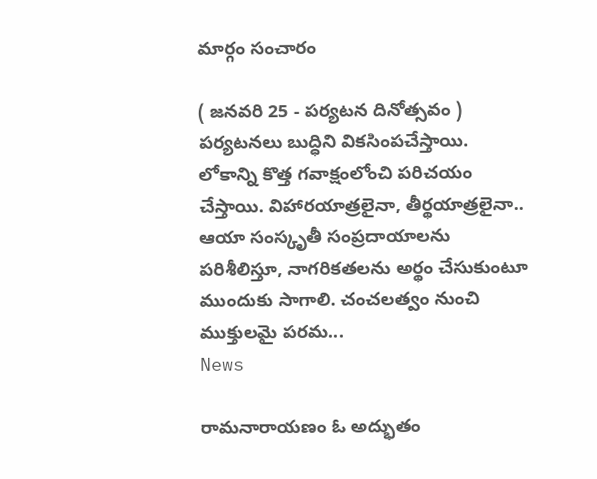మార్గం సంచారం

( జనవరి 25 - పర్యటన దినోత్సవం ) పర్యటనలు బుద్ధిని వికసింపచేస్తాయి. లోకాన్ని కొత్త గవాక్షంలోంచి పరిచయం చేస్తాయి. విహారయాత్రలైనా, తీర్థయాత్రలైనా.. ఆయా సంస్కృతీ సంప్రదాయాలను పరిశీలిస్తూ, నాగరికతలను అర్థం చేసుకుంటూ ముందుకు సాగాలి. చంచలత్వం నుంచి ముక్తులమై పరమ...
News

రామనారాయణం ఓ అద్భుతం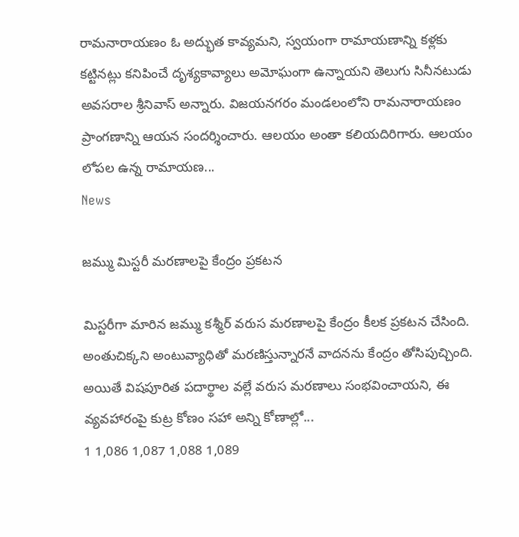రామనారాయణం ఓ అద్భుత కావ్యమని, స్వయంగా రామాయణాన్ని కళ్లకు కట్టినట్లు కనిపించే దృశ్యకావ్యాలు అమోఘంగా ఉన్నాయని తెలుగు సినీనటుడు అవసరాల శ్రీనివాస్‌ అన్నారు. విజయనగరం మండలంలోని రామనారాయణం ప్రాంగణాన్ని ఆయన సందర్శించారు. ఆలయం అంతా కలియదిరిగారు. ఆలయం లోపల ఉన్న రామాయణ...
News

జమ్ము మిస్టరీ మరణాలపై కేంద్రం ప్రకటన

మిస్టరీగా మారిన జమ్ము కశ్మీర్‌ వరుస మరణాలపై కేంద్రం కీలక ప్రకటన చేసింది. అంతుచిక్కని అంటువ్యాధితో మరణిస్తున్నారనే వాదనను కేంద్రం తోసిపుచ్చింది. అయితే విషపూరిత పదార్థాల వల్లే వరుస మరణాలు సంభవించాయని, ఈ వ్యవహారంపై కుట్ర కోణం సహా అన్ని కోణాల్లో...
1 1,086 1,087 1,088 1,089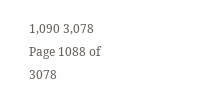1,090 3,078
Page 1088 of 3078